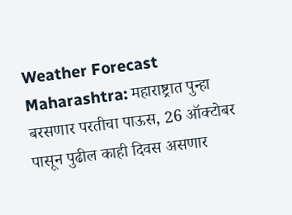Weather Forecast Maharashtra: महाराष्ट्रात पुन्हा बरसणार परतीचा पाऊस, 26 ऑक्टोबर पासून पुढील काही दिवस असणार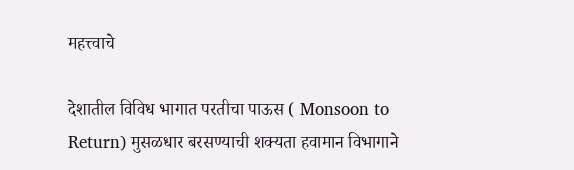महत्त्वाचे

देशातील विविध भागात परतीचा पाऊस ( Monsoon to Return) मुसळधार बरसण्याची शक्यता हवामान विभागाने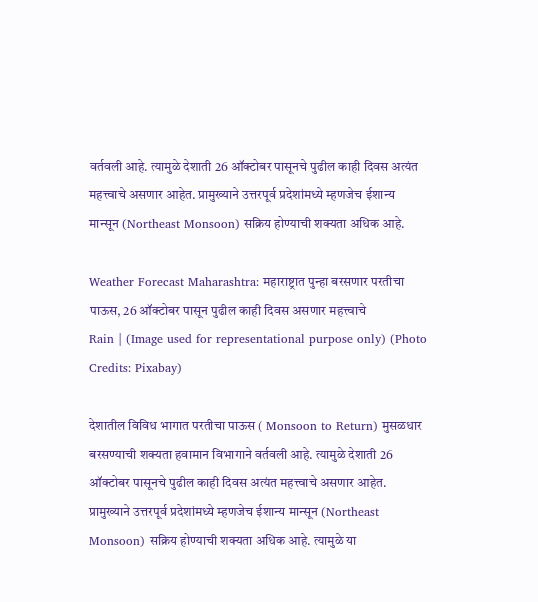वर्तवली आहे. त्यामुळे देशाती 26 ऑक्टोबर पासूनचे पुढील काही दिवस अत्यंत महत्त्वाचे असणार आहेत. प्रामुख्याने उत्तरपूर्व प्रदेशांमध्ये म्हणजेच ईशान्य मान्सून (Northeast Monsoon) सक्रिय होण्याची शक्यता अधिक आहे.

Weather Forecast Maharashtra: महाराष्ट्रात पुन्हा बरसणार परतीचा पाऊस, 26 ऑक्टोबर पासून पुढील काही दिवस असणार महत्त्वाचे
Rain | (Image used for representational purpose only) (Photo Credits: Pixabay)

देशातील विविध भागात परतीचा पाऊस ( Monsoon to Return) मुसळधार बरसण्याची शक्यता हवामान विभागाने वर्तवली आहे. त्यामुळे देशाती 26 ऑक्टोबर पासूनचे पुढील काही दिवस अत्यंत महत्त्वाचे असणार आहेत. प्रामुख्याने उत्तरपूर्व प्रदेशांमध्ये म्हणजेच ईशान्य मान्सून (Northeast Monsoon) सक्रिय होण्याची शक्यता अधिक आहे. त्यामुळे या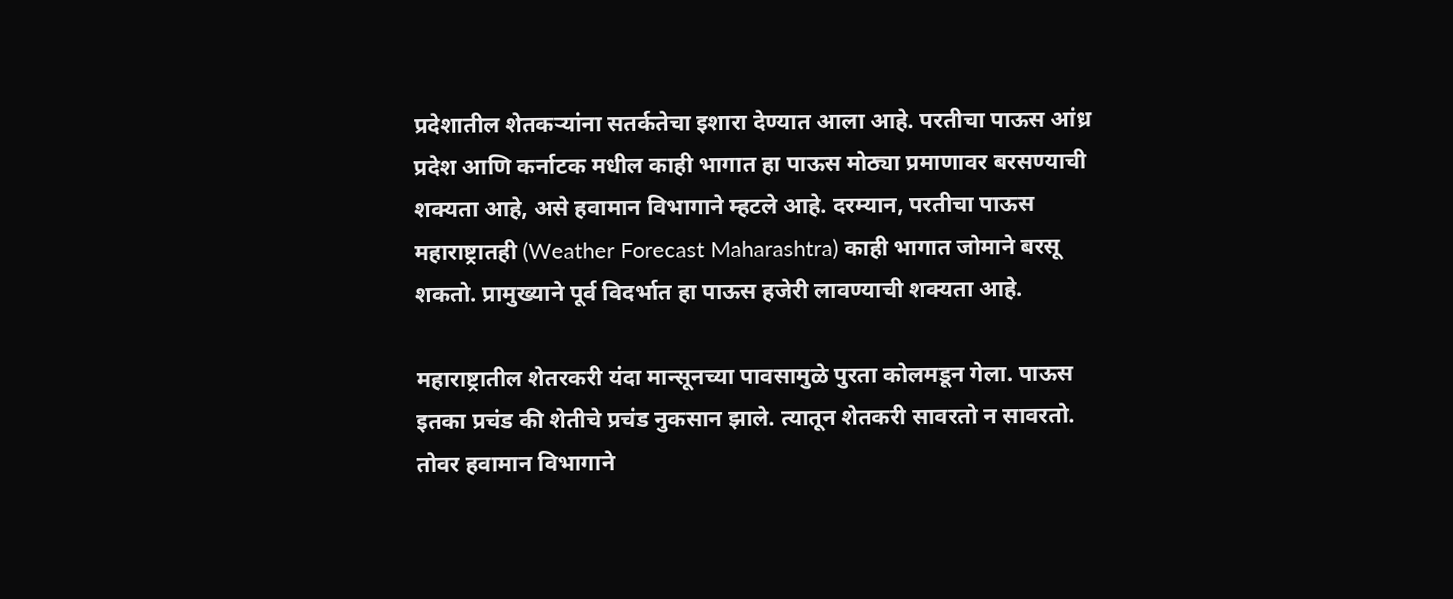प्रदेशातील शेतकऱ्यांना सतर्कतेचा इशारा देण्यात आला आहे. परतीचा पाऊस आंध्र प्रदेश आणि कर्नाटक मधील काही भागात हा पाऊस मोठ्या प्रमाणावर बरसण्याची शक्यता आहे, असे हवामान विभागाने म्हटले आहे. दरम्यान, परतीचा पाऊस महाराष्ट्रातही (Weather Forecast Maharashtra) काही भागात जोमाने बरसू शकतो. प्रामुख्याने पूर्व विदर्भात हा पाऊस हजेरी लावण्याची शक्यता आहे.

महाराष्ट्रातील शेतरकरी यंदा मान्सूनच्या पावसामुळे पुरता कोलमडून गेला. पाऊस इतका प्रचंड की शेतीचे प्रचंड नुकसान झाले. त्यातून शेतकरी सावरतो न सावरतो. तोवर हवामान विभागाने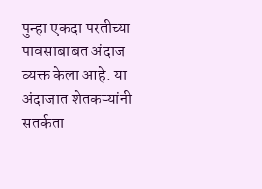पुन्हा एकदा परतीच्या पावसाबाबत अंदाज व्यक्त केला आहे. या अंदाजात शेतकऱ्यांनी सतर्कता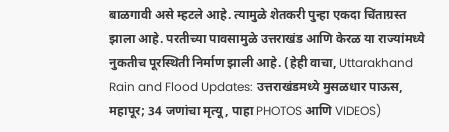बाळगावी असे म्हटले आहे. त्यामुळे शेतकरी पुन्हा एकदा चिंताग्रस्त झाला आहे. परतीच्या पावसामुळे उत्तराखंड आणि केरळ या राज्यांमध्ये नुकतीच पूरस्थिती निर्माण झाली आहे. (हेही वाचा, Uttarakhand Rain and Flood Updates: उत्तराखंडमध्ये मुसळधार पाऊस, महापूर; 34 जणांचा मृत्यू, पाहा PHOTOS आणि VIDEOS)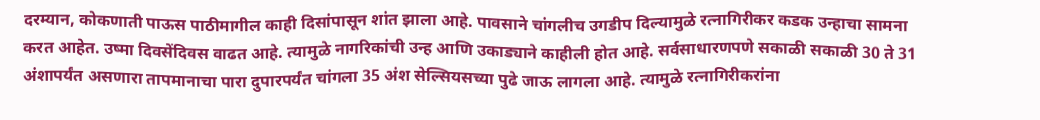दरम्यान, कोकणाती पाऊस पाठीमागील काही दिसांपासून शांत झाला आहे. पावसाने चांगलीच उगडीप दिल्यामुळे रत्नागिरीकर कडक उन्हाचा सामना करत आहेत. उष्मा दिवसेंदिवस वाढत आहे. त्यामुळे नागरिकांची उन्ह आणि उकाड्याने काहीली होत आहे. सर्वसाधारणपणे सकाळी सकाळी 30 ते 31 अंशापर्यंत असणारा तापमानाचा पारा दुपारपर्यंत चांगला 35 अंश सेल्सियसच्या पुढे जाऊ लागला आहे. त्यामुळे रत्नागिरीकरांना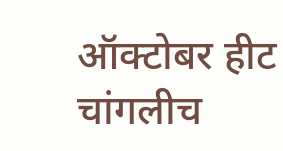ऑक्टोबर हीट चांगलीच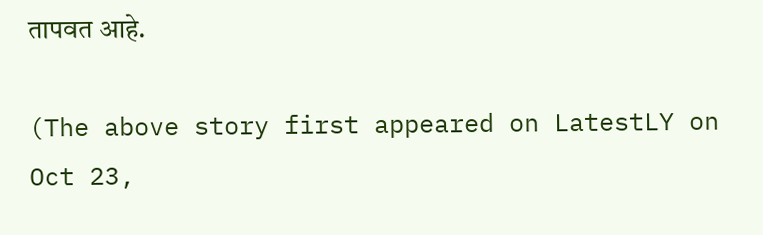तापवत आहे.

(The above story first appeared on LatestLY on Oct 23,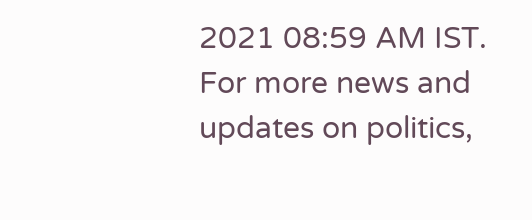2021 08:59 AM IST. For more news and updates on politics,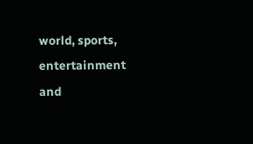world, sports, entertainment and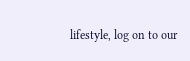lifestyle, log on to our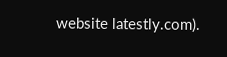website latestly.com).